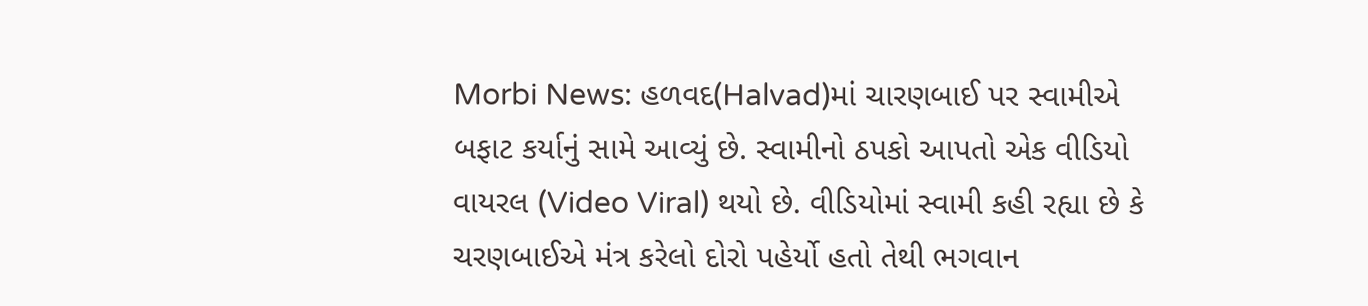Morbi News: હળવદ(Halvad)માં ચારણબાઈ પર સ્વામીએ બફાટ કર્યાનું સામે આવ્યું છે. સ્વામીનો ઠપકો આપતો એક વીડિયો વાયરલ (Video Viral) થયો છે. વીડિયોમાં સ્વામી કહી રહ્યા છે કે ચરણબાઈએ મંત્ર કરેલો દોરો પહેર્યો હતો તેથી ભગવાન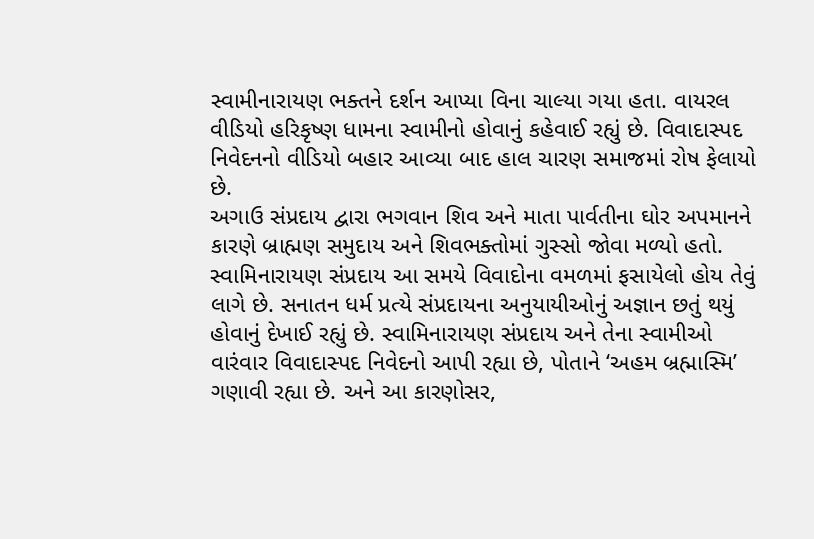સ્વામીનારાયણ ભક્તને દર્શન આપ્યા વિના ચાલ્યા ગયા હતા. વાયરલ વીડિયો હરિકૃષ્ણ ધામના સ્વામીનો હોવાનું કહેવાઈ રહ્યું છે. વિવાદાસ્પદ નિવેદનનો વીડિયો બહાર આવ્યા બાદ હાલ ચારણ સમાજમાં રોષ ફેલાયો છે.
અગાઉ સંપ્રદાય દ્વારા ભગવાન શિવ અને માતા પાર્વતીના ઘોર અપમાનને કારણે બ્રાહ્મણ સમુદાય અને શિવભક્તોમાં ગુસ્સો જોવા મળ્યો હતો. સ્વામિનારાયણ સંપ્રદાય આ સમયે વિવાદોના વમળમાં ફસાયેલો હોય તેવું લાગે છે. સનાતન ધર્મ પ્રત્યે સંપ્રદાયના અનુયાયીઓનું અજ્ઞાન છતું થયું હોવાનું દેખાઈ રહ્યું છે. સ્વામિનારાયણ સંપ્રદાય અને તેના સ્વામીઓ વારંવાર વિવાદાસ્પદ નિવેદનો આપી રહ્યા છે, પોતાને ‘અહમ બ્રહ્માસ્મિ’ ગણાવી રહ્યા છે. અને આ કારણોસર,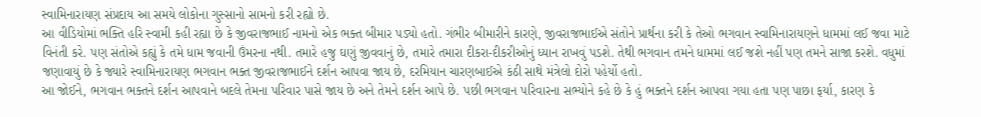સ્વામિનારાયણ સંપ્રદાય આ સમયે લોકોના ગુસ્સાનો સામનો કરી રહ્યો છે.
આ વીડિયોમાં ભક્તિ હરિ સ્વામી કહી રહ્યા છે કે જીવરાજભાઈ નામનો એક ભક્ત બીમાર પડ્યો હતો. ગંભીર બીમારીને કારણે, જીવરાજભાઈએ સંતોને પ્રાર્થના કરી કે તેઓ ભગવાન સ્વામિનારાયણને ધામમાં લઈ જવા માટે વિનંતી કરે. પણ સંતોએ કહ્યું કે તમે ધામ જવાની ઉંમરના નથી. તમારે હજુ ઘણું જીવવાનું છે, તમારે તમારા દીકરા-દીકરીઓનું ધ્યાન રાખવું પડશે. તેથી ભગવાન તમને ધામમાં લઈ જશે નહીં પણ તમને સાજા કરશે. વધુમાં જણાવાયું છે કે જ્યારે સ્વામિનારાયણ ભગવાન ભક્ત જીવરાજભાઈને દર્શન આપવા જાય છે, દરમિયાન ચારણબાઈએ કંઠી સાથે મંત્રેલો દોરો પહેર્યો હતો.
આ જોઈને, ભગવાન ભક્તને દર્શન આપવાને બદલે તેમના પરિવાર પાસે જાય છે અને તેમને દર્શન આપે છે. પછી ભગવાન પરિવારના સભ્યોને કહે છે કે હું ભક્તને દર્શન આપવા ગયા હતા પણ પાછા ફર્યા, કારણ કે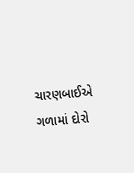ચારણબાઈએ ગળામાં દોરો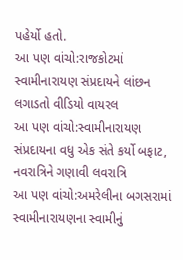પહેર્યો હતો.
આ પણ વાંચો:રાજકોટમાં સ્વામીનારાયણ સંપ્રદાયને લાંછન લગાડતો વીડિયો વાયરલ
આ પણ વાંચો:સ્વામીનારાયણ સંપ્રદાયના વધુ એક સંતે કર્યો બફાટ, નવરાત્રિને ગણાવી લવરાત્રિ
આ પણ વાંચો:અમરેલીના બગસરામાં સ્વામીનારાયણના સ્વામીનું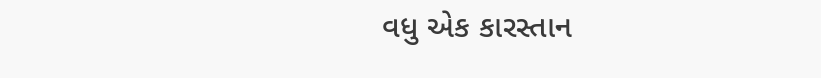વધુ એક કારસ્તાન